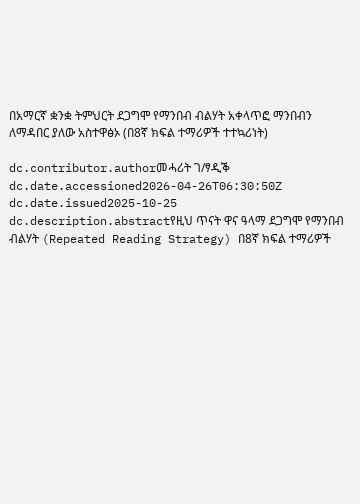በአማርኛ ቋንቋ ትምህርት ደጋግሞ የማንበብ ብልሃት አቀላጥፎ ማንበብን ለማዳበር ያለው አስተዋፅኦ (በ8ኛ ክፍል ተማሪዎች ተተኳሪነት)

dc.contributor.authorመሓሪት ገ/ፃዲቕ
dc.date.accessioned2026-04-26T06:30:50Z
dc.date.issued2025-10-25
dc.description.abstractየዚህ ጥናት ዋና ዓላማ ደጋግሞ የማንበብ ብልሃት (Repeated Reading Strategy) በ8ኛ ክፍል ተማሪዎች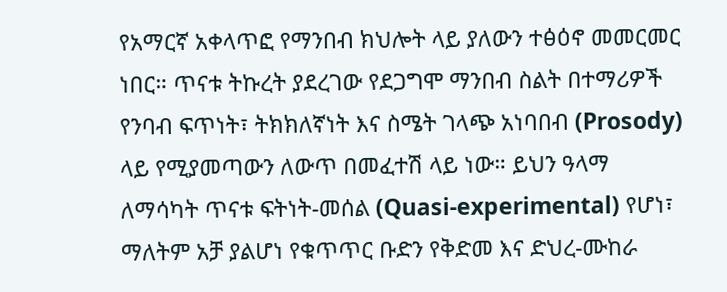የአማርኛ አቀላጥፎ የማንበብ ክህሎት ላይ ያለውን ተፅዕኖ መመርመር ነበር። ጥናቱ ትኩረት ያደረገው የደጋግሞ ማንበብ ስልት በተማሪዎች የንባብ ፍጥነት፣ ትክክለኛነት እና ስሜት ገላጭ አነባበብ (Prosody) ላይ የሚያመጣውን ለውጥ በመፈተሽ ላይ ነው። ይህን ዓላማ ለማሳካት ጥናቱ ፍትነት-መሰል (Quasi-experimental) የሆነ፣ ማለትም አቻ ያልሆነ የቁጥጥር ቡድን የቅድመ እና ድህረ-ሙከራ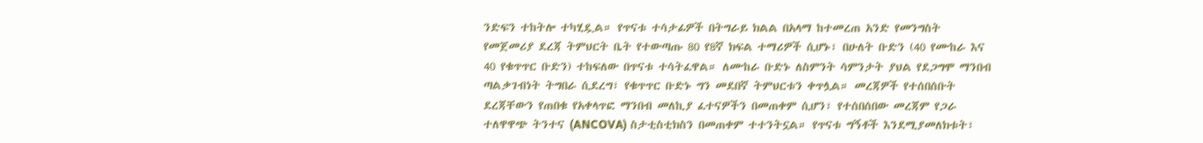ንድፍን ተከትሎ ተካሂዷል። የጥናቱ ተሳታፊዎች በትግራይ ክልል በአላማ ከተመረጠ አንድ የመንግስት የመጀመሪያ ደረጃ ትምህርት ቤት የተውጣጡ 80 የ8ኛ ክፍል ተማሪዎች ሲሆኑ፣ በሁለት ቡድን (40 የሙከራ እና 40 የቁጥጥር ቡድን) ተከፍለው በጥናቱ ተሳትፈዋል። ለሙከራ ቡድኑ ለስምንት ሳምንታት ያህል የደጋግሞ ማንበብ ጣልቃገብነት ትግበራ ሲደረግ፣ የቁጥጥር ቡድኑ ግን መደበኛ ትምህርቱን ቀጥሏል። መረጃዎች የተሰበሰቡት ደረጃቸውን የጠበቁ የአቀላጥፎ ማንበብ መለኪያ ፈተናዎችን በመጠቀም ሲሆን፣ የተሰበሰበው መረጃም የጋራ ተለዋዋጭ ትንተና (ANCOVA) ስታቲስቲክስን በመጠቀም ተተንትኗል። የጥናቱ ግኝቶች እንደሚያመለክቱት፣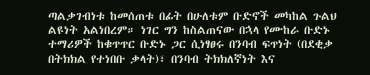ጣልቃገብነቱ ከመሰጠቱ በፊት በሁለቱም ቡድኖች መካከል ጉልህ ልዩነት አልነበረም። ነገር ግን ከስልጠናው በኋላ የሙከራ ቡድኑ ተማሪዎች ከቁጥጥር ቡድኑ ጋር ሲነፃፀሩ በንባብ ፍጥነት (በደቂቃ በትክክል የተነበቡ ቃላት)፣ በንባብ ትክክለኛነት እና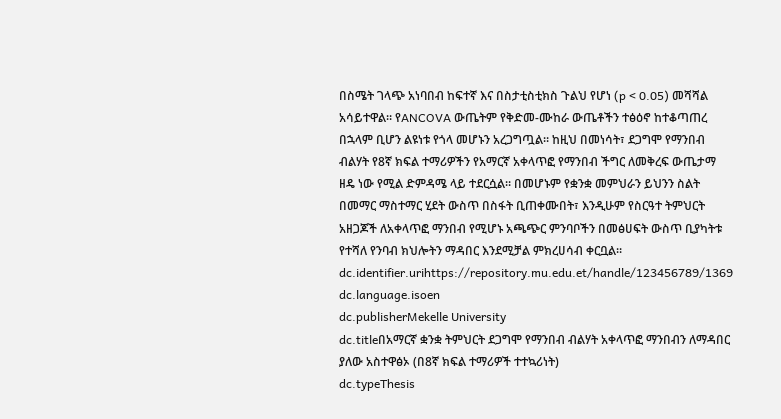በስሜት ገላጭ አነባበብ ከፍተኛ እና በስታቲስቲክስ ጉልህ የሆነ (p < 0.05) መሻሻል አሳይተዋል። የANCOVA ውጤትም የቅድመ-ሙከራ ውጤቶችን ተፅዕኖ ከተቆጣጠረ በኋላም ቢሆን ልዩነቱ የጎላ መሆኑን አረጋግጧል። ከዚህ በመነሳት፣ ደጋግሞ የማንበብ ብልሃት የ8ኛ ክፍል ተማሪዎችን የአማርኛ አቀላጥፎ የማንበብ ችግር ለመቅረፍ ውጤታማ ዘዴ ነው የሚል ድምዳሜ ላይ ተደርሷል። በመሆኑም የቋንቋ መምህራን ይህንን ስልት በመማር ማስተማር ሂደት ውስጥ በስፋት ቢጠቀሙበት፣ እንዲሁም የስርዓተ ትምህርት አዘጋጆች ለአቀላጥፎ ማንበብ የሚሆኑ አጫጭር ምንባቦችን በመፅሀፍት ውስጥ ቢያካትቱ የተሻለ የንባብ ክህሎትን ማዳበር እንደሚቻል ምክረሀሳብ ቀርቧል።
dc.identifier.urihttps://repository.mu.edu.et/handle/123456789/1369
dc.language.isoen
dc.publisherMekelle University
dc.titleበአማርኛ ቋንቋ ትምህርት ደጋግሞ የማንበብ ብልሃት አቀላጥፎ ማንበብን ለማዳበር ያለው አስተዋፅኦ (በ8ኛ ክፍል ተማሪዎች ተተኳሪነት)
dc.typeThesis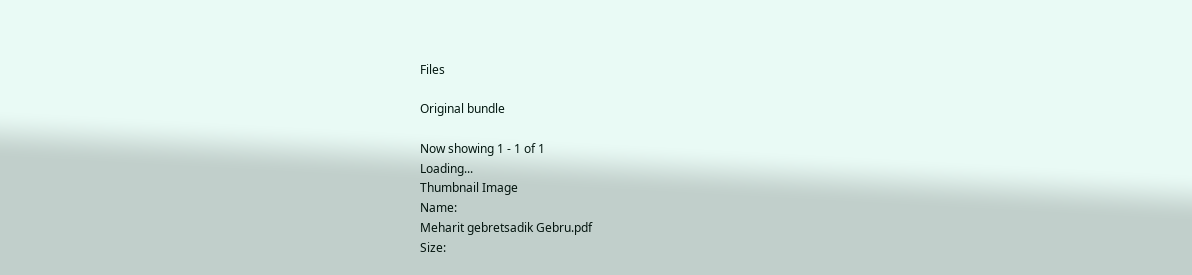Files

Original bundle

Now showing 1 - 1 of 1
Loading...
Thumbnail Image
Name:
Meharit gebretsadik Gebru.pdf
Size: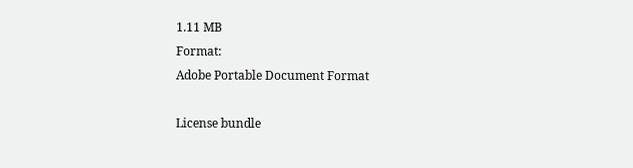1.11 MB
Format:
Adobe Portable Document Format

License bundle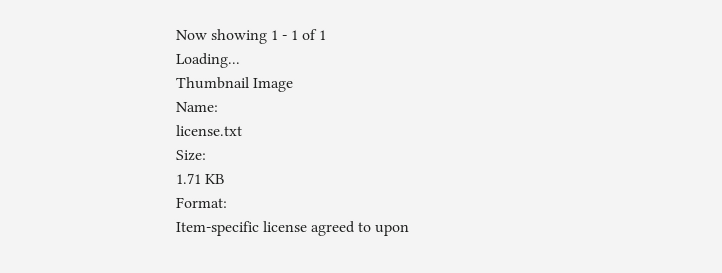Now showing 1 - 1 of 1
Loading...
Thumbnail Image
Name:
license.txt
Size:
1.71 KB
Format:
Item-specific license agreed to upon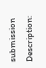submission
Description: